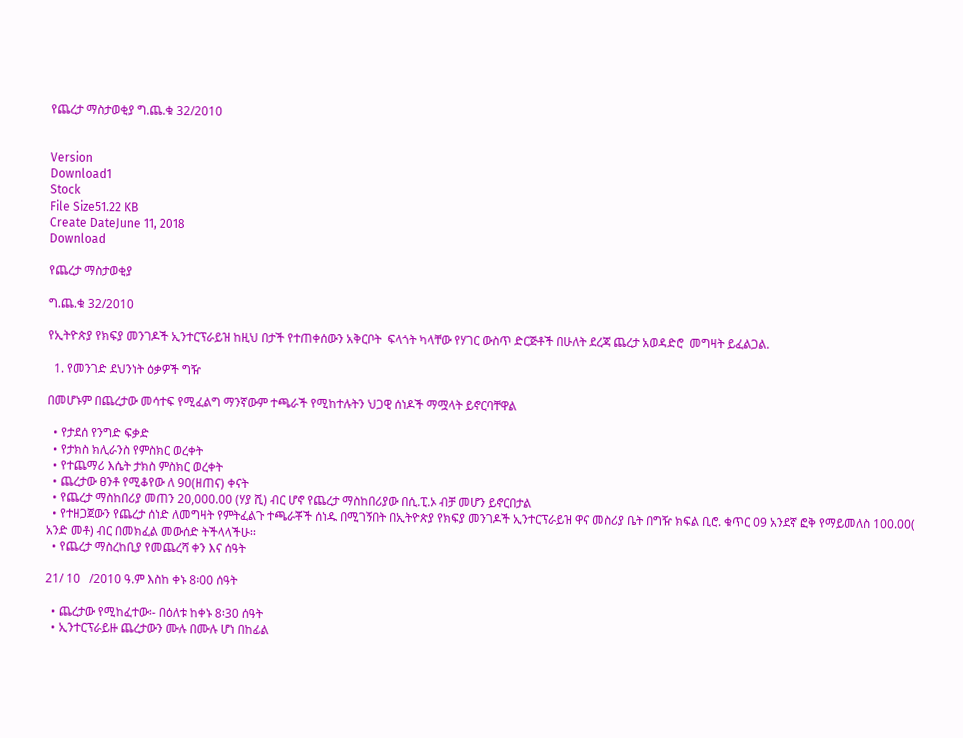የጨረታ ማስታወቂያ ግ.ጨ.ቁ 32/2010


Version
Download1
Stock
File Size51.22 KB
Create DateJune 11, 2018
Download

የጨረታ ማስታወቂያ

ግ.ጨ.ቁ 32/2010

የኢትዮጵያ የክፍያ መንገዶች ኢንተርፕራይዝ ከዚህ በታች የተጠቀሰውን አቅርቦት  ፍላጎት ካላቸው የሃገር ውስጥ ድርጅቶች በሁለት ደረጃ ጨረታ አወዳድሮ  መግዛት ይፈልጋል.

  1. የመንገድ ደህንነት ዕቃዎች ግዥ

በመሆኑም በጨረታው መሳተፍ የሚፈልግ ማንኛውም ተጫራች የሚከተሉትን ህጋዊ ሰነዶች ማሟላት ይኖርባቸዋል

  • የታደሰ የንግድ ፍቃድ
  • የታክስ ክሊራንስ የምስክር ወረቀት
  • የተጨማሪ እሴት ታክስ ምስክር ወረቀት
  • ጨረታው ፀንቶ የሚቆየው ለ 90(ዘጠና) ቀናት
  • የጨረታ ማስከበሪያ መጠን 20,000.00 (ሃያ ሺ) ብር ሆኖ የጨረታ ማስከበሪያው በሲ.ፒ.ኦ ብቻ መሆን ይኖርበታል
  • የተዘጋጀውን የጨረታ ሰነድ ለመግዛት የምትፈልጉ ተጫራቾች ሰነዱ በሚገኝበት በኢትዮጵያ የክፍያ መንገዶች ኢንተርፕራይዝ ዋና መስሪያ ቤት በግዥ ክፍል ቢሮ. ቁጥር 09 አንደኛ ፎቅ የማይመለስ 100.00( አንድ መቶ) ብር በመክፈል መውሰድ ትችላላችሁ፡፡
  • የጨረታ ማስረከቢያ የመጨረሻ ቀን እና ሰዓት

21/ 10   /2010 ዓ.ም እስከ ቀኑ 8፡00 ሰዓት

  • ጨረታው የሚከፈተው፡- በዕለቱ ከቀኑ 8፡30 ሰዓት
  • ኢንተርፕራይዙ ጨረታውን ሙሉ በሙሉ ሆነ በከፊል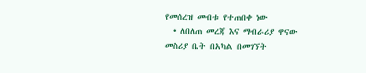የመሰረዝ መብቱ የተጠበቀ ነው
  • ለበለጠ መረጃ እና ማብራሪያ ዋናው መስሪያ ቤት በአካል በመገኘት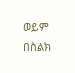ወይም  በስልክ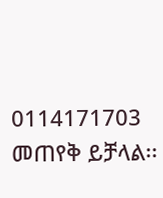0114171703 መጠየቅ ይቻላል፡፡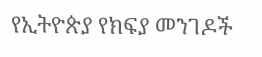የኢትዮጵያ የክፍያ መንገዶች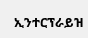ኢንተርፕራይዝ